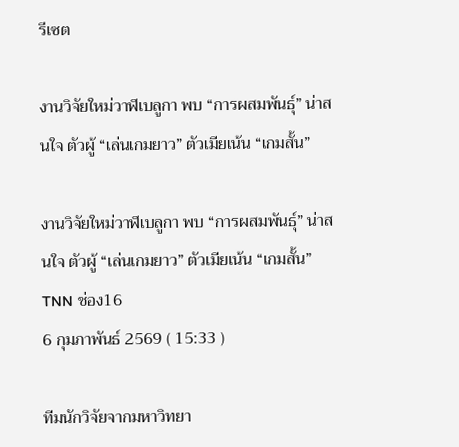รีเซต

งานวิจัยใหม่วาฬเบลูกา พบ “การผสมพันธุ์” น่าสนใจ ตัวผู้ “เล่นเกมยาว” ตัวเมียเน้น “เกมสั้น”

งานวิจัยใหม่วาฬเบลูกา พบ “การผสมพันธุ์” น่าสนใจ ตัวผู้ “เล่นเกมยาว” ตัวเมียเน้น “เกมสั้น”
TNN ช่อง16
6 กุมภาพันธ์ 2569 ( 15:33 )

ทีมนักวิจัยจากมหาวิทยา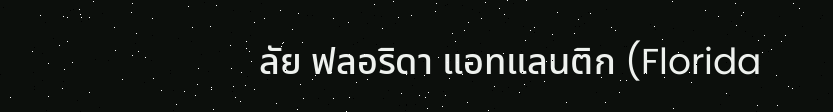ลัย ฟลอริดา แอทแลนติก (Florida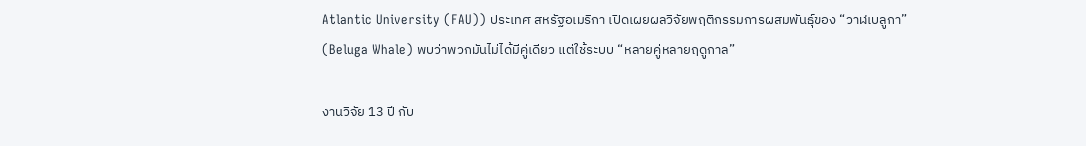Atlantic University (FAU)) ประเทศ สหรัฐอเมริกา เปิดเผยผลวิจัยพฤติกรรมการผสมพันธุ์ของ “วาฬเบลูกา” (Beluga Whale) พบว่าพวกมันไม่ได้มีคู่เดียว แต่ใช้ระบบ “หลายคู่หลายฤดูกาล”

งานวิจัย 13 ปี กับ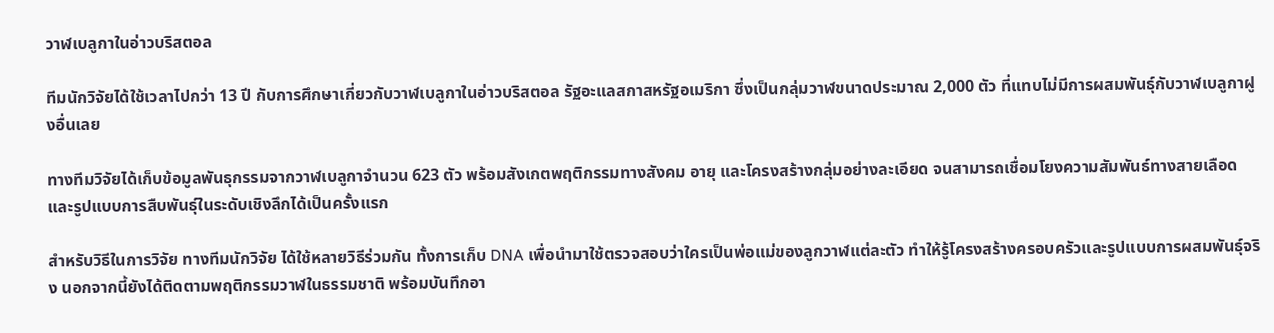วาฬเบลูกาในอ่าวบริสตอล

ทีมนักวิจัยได้ใช้เวลาไปกว่า 13 ปี กับการศึกษาเกี่ยวกับวาฬเบลูกาในอ่าวบริสตอล รัฐอะแลสกาสหรัฐอเมริกา ซึ่งเป็นกลุ่มวาฬขนาดประมาณ 2,000 ตัว ที่แทบไม่มีการผสมพันธุ์กับวาฬเบลูกาฝูงอื่นเลย

ทางทีมวิจัยได้เก็บข้อมูลพันธุกรรมจากวาฬเบลูกาจำนวน 623 ตัว พร้อมสังเกตพฤติกรรมทางสังคม อายุ และโครงสร้างกลุ่มอย่างละเอียด จนสามารถเชื่อมโยงความสัมพันธ์ทางสายเลือด และรูปแบบการสืบพันธุ์ในระดับเชิงลึกได้เป็นครั้งแรก

สำหรับวิธีในการวิจัย ทางทีมนักวิจัย ได้ใช้หลายวิธีร่วมกัน ทั้งการเก็บ DNA เพื่อนำมาใช้ตรวจสอบว่าใครเป็นพ่อแม่ของลูกวาฬแต่ละตัว ทำให้รู้โครงสร้างครอบครัวและรูปแบบการผสมพันธุ์จริง นอกจากนี้ยังได้ติดตามพฤติกรรมวาฬในธรรมชาติ พร้อมบันทึกอา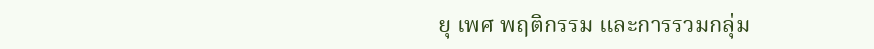ยุ เพศ พฤติกรรม และการรวมกลุ่ม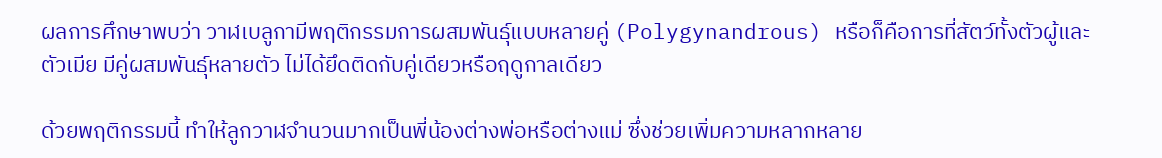ผลการศึกษาพบว่า วาฬเบลูกามีพฤติกรรมการผสมพันธุ์แบบหลายคู่ (Polygynandrous) หรือก็คือการที่สัตว์ทั้งตัวผู้และตัวเมีย มีคู่ผสมพันธุ์หลายตัว ไม่ได้ยึดติดกับคู่เดียวหรือฤดูกาลเดียว

ด้วยพฤติกรรมนี้ ทำให้ลูกวาฬจำนวนมากเป็นพี่น้องต่างพ่อหรือต่างแม่ ซึ่งช่วยเพิ่มความหลากหลาย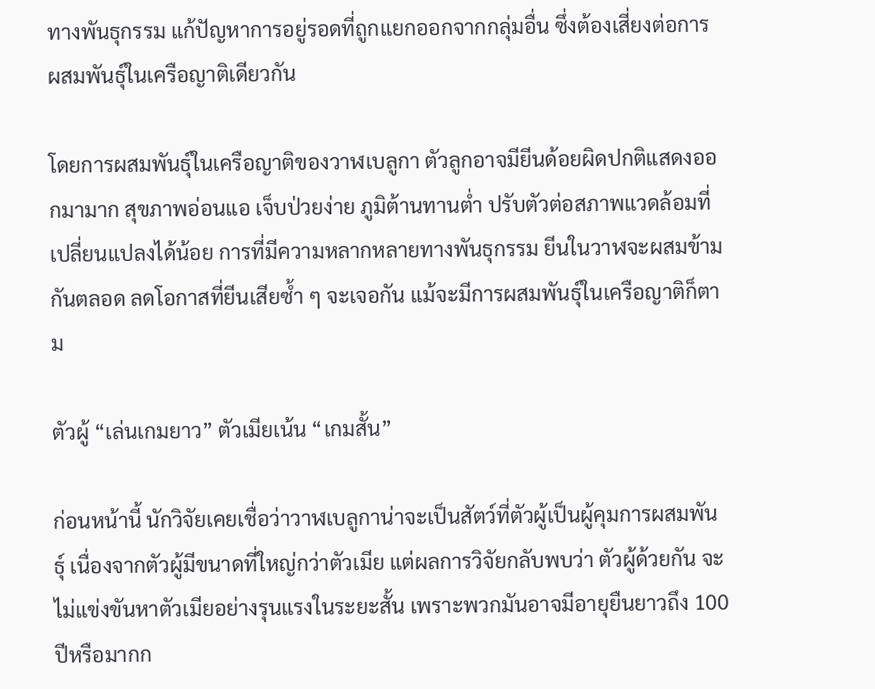ทางพันธุกรรม แก้ปัญหาการอยู่รอดที่ถูกแยกออกจากกลุ่มอื่น ซึ่งต้องเสี่ยงต่อการผสมพันธุ์ในเครือญาติเดียวกัน

โดยการผสมพันธุ์ในเครือญาติของวาฬเบลูกา ตัวลูกอาจมียีนด้อยผิดปกติแสดงออกมามาก สุขภาพอ่อนแอ เจ็บป่วยง่าย ภูมิต้านทานต่ำ ปรับตัวต่อสภาพแวดล้อมที่เปลี่ยนแปลงได้น้อย การที่มีความหลากหลายทางพันธุกรรม ยีนในวาฬจะผสมข้ามกันตลอด ลดโอกาสที่ยีนเสียซ้ำ ๆ จะเจอกัน แม้จะมีการผสมพันธุ์ในเครือญาติก็ตาม

ตัวผู้ “เล่นเกมยาว” ตัวเมียเน้น “เกมสั้น”

ก่อนหน้านี้ นักวิจัยเคยเชื่อว่าวาฬเบลูกาน่าจะเป็นสัตว์ที่ตัวผู้เป็นผู้คุมการผสมพันธุ์ เนื่องจากตัวผู้มีขนาดที่ใหญ่กว่าตัวเมีย แต่ผลการวิจัยกลับพบว่า ตัวผู้ด้วยกัน จะไม่แข่งขันหาตัวเมียอย่างรุนแรงในระยะสั้น เพราะพวกมันอาจมีอายุยืนยาวถึง 100 ปีหรือมากก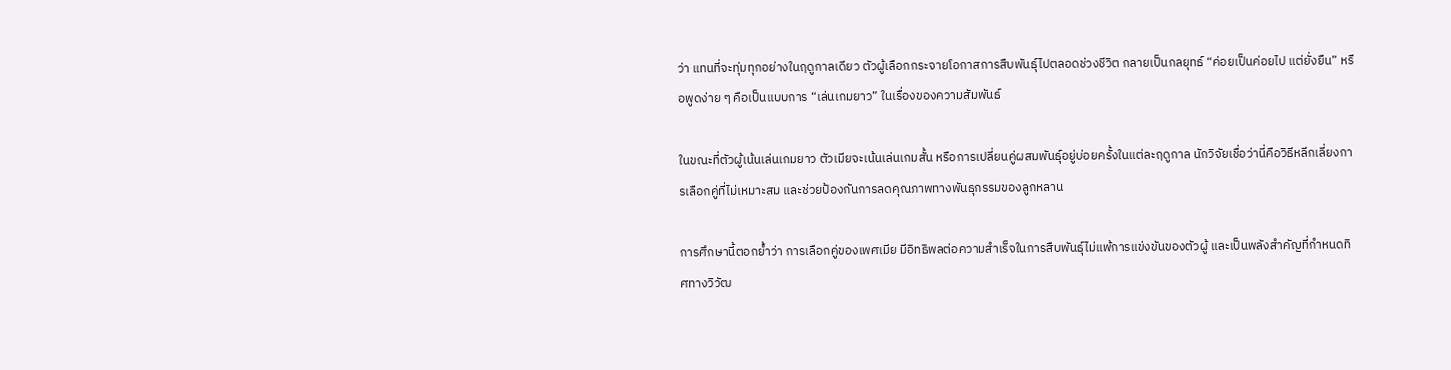ว่า แทนที่จะทุ่มทุกอย่างในฤดูกาลเดียว ตัวผู้เลือกกระจายโอกาสการสืบพันธุ์ไปตลอดช่วงชีวิต กลายเป็นกลยุทธ์ “ค่อยเป็นค่อยไป แต่ยั่งยืน” หรือพูดง่าย ๆ คือเป็นแบบการ “เล่นเกมยาว” ในเรื่องของความสัมพันธ์

ในขณะที่ตัวผู้เน้นเล่นเกมยาว ตัวเมียจะเน้นเล่นเกมสั้น หรือการเปลี่ยนคู่ผสมพันธุ์อยู่บ่อยครั้งในแต่ละฤดูกาล นักวิจัยเชื่อว่านี่คือวิธีหลีกเลี่ยงการเลือกคู่ที่ไม่เหมาะสม และช่วยป้องกันการลดคุณภาพทางพันธุกรรมของลูกหลาน

การศึกษานี้ตอกย้ำว่า การเลือกคู่ของเพศเมีย มีอิทธิพลต่อความสำเร็จในการสืบพันธุ์ไม่แพ้การแข่งขันของตัวผู้ และเป็นพลังสำคัญที่กำหนดทิศทางวิวัฒ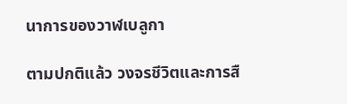นาการของวาฬเบลูกา

ตามปกติแล้ว วงจรชีวิตและการสื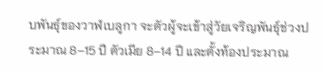บพันธุ์ของวาฬเบลูกา จะตัวผู้จะเข้าสู่วัยเจริญพันธุ์ช่วงประมาณ 8–15 ปี ตัวเมีย 8–14 ปี และตั้งท้องประมาณ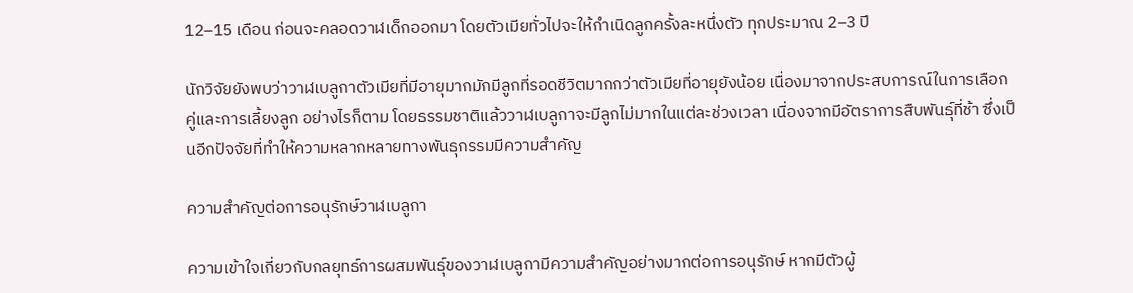12–15 เดือน ก่อนจะคลอดวาฬเด็กออกมา โดยตัวเมียทั่วไปจะให้กำเนิดลูกครั้งละหนึ่งตัว ทุกประมาณ 2–3 ปี

นักวิจัยยังพบว่าวาฬเบลูกาตัวเมียที่มีอายุมากมักมีลูกที่รอดชีวิตมากกว่าตัวเมียที่อายุยังน้อย เนื่องมาจากประสบการณ์ในการเลือกคู่และการเลี้ยงลูก อย่างไรก็ตาม โดยธรรมชาติแล้ววาฬเบลูกาจะมีลูกไม่มากในแต่ละช่วงเวลา เนื่องจากมีอัตราการสืบพันธุ์ที่ช้า ซึ่งเป็นอีกปัจจัยที่ทำให้ความหลากหลายทางพันธุกรรมมีความสำคัญ

ความสำคัญต่อการอนุรักษ์วาฬเบลูกา

ความเข้าใจเกี่ยวกับกลยุทธ์การผสมพันธุ์ของวาฬเบลูกามีความสำคัญอย่างมากต่อการอนุรักษ์ หากมีตัวผู้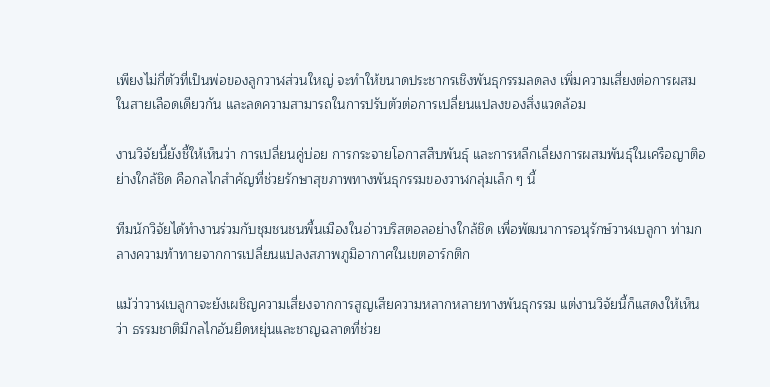เพียงไม่กี่ตัวที่เป็นพ่อของลูกวาฬส่วนใหญ่ จะทำให้ขนาดประชากรเชิงพันธุกรรมลดลง เพิ่มความเสี่ยงต่อการผสมในสายเลือดเดียวกัน และลดความสามารถในการปรับตัวต่อการเปลี่ยนแปลงของสิ่งแวดล้อม

งานวิจัยนี้ยังชี้ให้เห็นว่า การเปลี่ยนคู่บ่อย การกระจายโอกาสสืบพันธุ์ และการหลีกเลี่ยงการผสมพันธุ์ในเครือญาติอย่างใกล้ชิด คือกลไกสำคัญที่ช่วยรักษาสุขภาพทางพันธุกรรมของวาฬกลุ่มเล็ก ๆ นี้

ทีมนักวิจัยได้ทำงานร่วมกับชุมชนชนพื้นเมืองในอ่าวบริสตอลอย่างใกล้ชิด เพื่อพัฒนาการอนุรักษ์วาฬเบลูกา ท่ามกลางความท้าทายจากการเปลี่ยนแปลงสภาพภูมิอากาศในเขตอาร์กติก

แม้ว่าวาฬเบลูกาจะยังเผชิญความเสี่ยงจากการสูญเสียความหลากหลายทางพันธุกรรม แต่งานวิจัยนี้ก็แสดงให้เห็นว่า ธรรมชาติมีกลไกอันยืดหยุ่นและชาญฉลาดที่ช่วย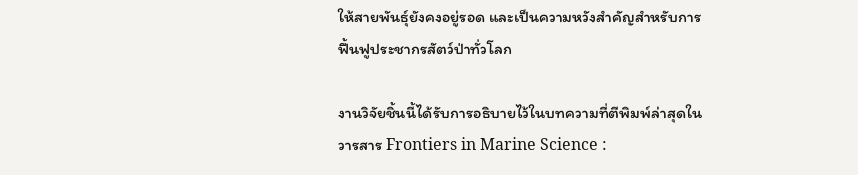ให้สายพันธุ์ยังคงอยู่รอด และเป็นความหวังสำคัญสำหรับการฟื้นฟูประชากรสัตว์ป่าทั่วโลก

งานวิจัยชิ้นนี้ได้รับการอธิบายไว้ในบทความที่ตีพิมพ์ล่าสุดในวารสาร Frontiers in Marine Science :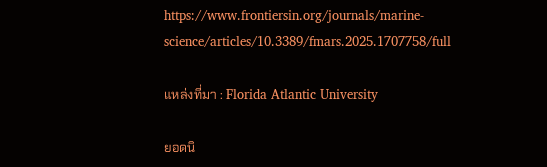https://www.frontiersin.org/journals/marine-science/articles/10.3389/fmars.2025.1707758/full

แหล่งที่มา : Florida Atlantic University

ยอดนิ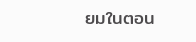ยมในตอน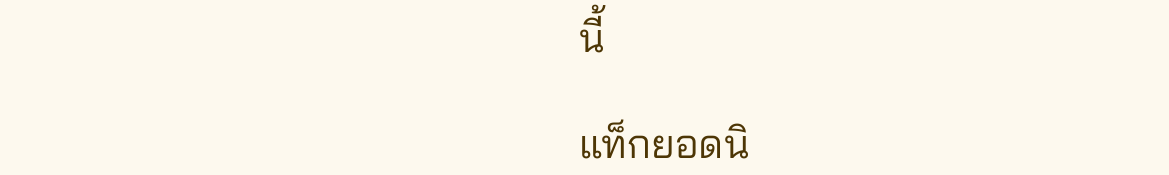นี้

แท็กยอดนิ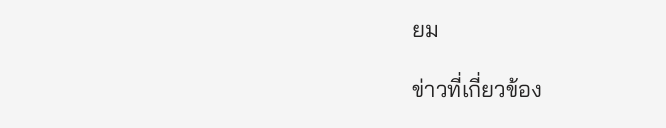ยม

ข่าวที่เกี่ยวข้อง